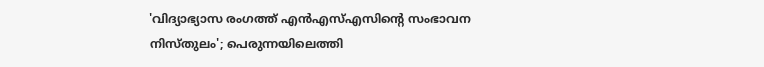'വിദ്യാഭ്യാസ രംഗത്ത് എന്‍എസ്എസിന്റെ സംഭാവന നിസ്തുലം'; പെരുന്നയിലെത്തി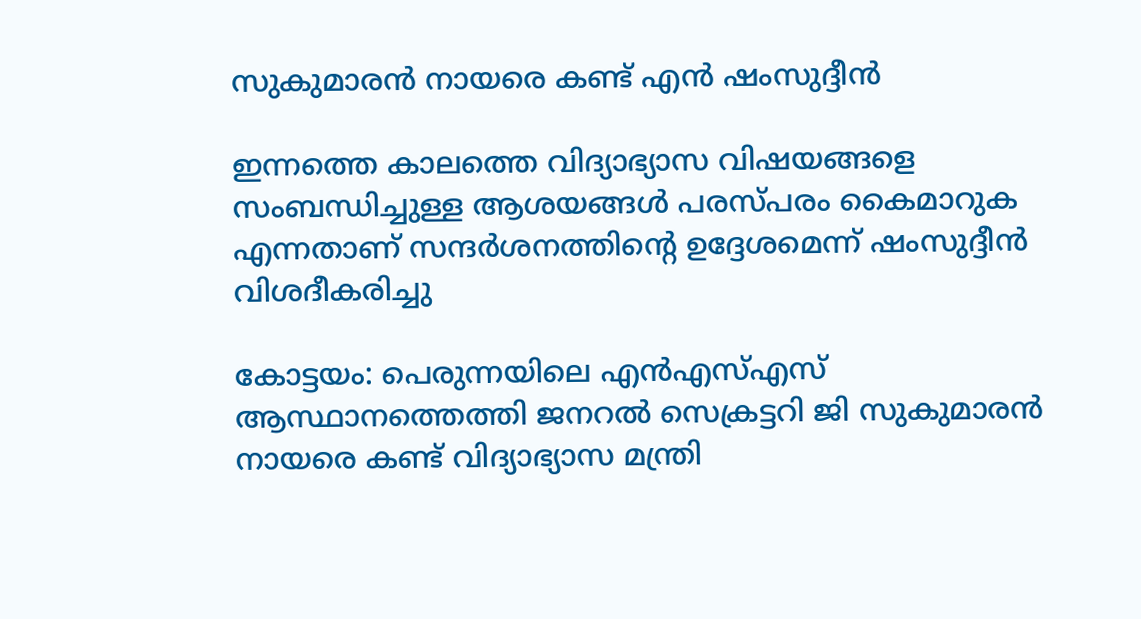സുകുമാരന്‍ നായരെ കണ്ട് എന്‍ ഷംസുദ്ദീന്‍

ഇന്നത്തെ കാലത്തെ വിദ്യാഭ്യാസ വിഷയങ്ങളെ സംബന്ധിച്ചുള്ള ആശയങ്ങള്‍ പരസ്പരം കൈമാറുക എന്നതാണ് സന്ദര്‍ശനത്തിന്റെ ഉദ്ദേശമെന്ന് ഷംസുദ്ദീന്‍ വിശദീകരിച്ചു

കോട്ടയം: പെരുന്നയിലെ എന്‍എസ്എസ് ആസ്ഥാനത്തെത്തി ജനറല്‍ സെക്രട്ടറി ജി സുകുമാരന്‍ നായരെ കണ്ട് വിദ്യാഭ്യാസ മന്ത്രി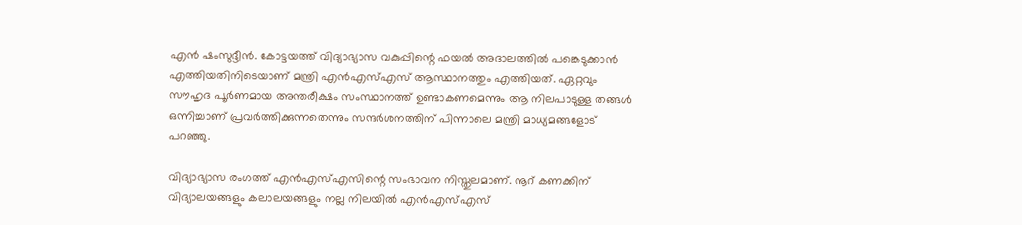എന്‍ ഷംസുദ്ദീന്‍. കോട്ടയത്ത് വിദ്യാഭ്യാസ വകുപ്പിന്റെ ഫയല്‍ അദാലത്തില്‍ പങ്കെടുക്കാന്‍ എത്തിയതിനിടെയാണ് മന്ത്രി എന്‍എസ്എസ് ആസ്ഥാനത്തും എത്തിയത്. ഏറ്റവും സൗഹൃദ പൂര്‍ണമായ അന്തരീക്ഷം സംസ്ഥാനത്ത് ഉണ്ടാകണമെന്നും ആ നിലപാടുള്ള തങ്ങള്‍ ഒന്നിച്ചാണ് പ്രവര്‍ത്തിക്കുന്നതെന്നും സന്ദര്‍ശനത്തിന് പിന്നാലെ മന്ത്രി മാധ്യമങ്ങളോട് പറഞ്ഞു.

വിദ്യാഭ്യാസ രംഗത്ത് എന്‍എസ്എസിന്റെ സംഭാവന നിസ്തുലമാണ്. നൂറ് കണക്കിന് വിദ്യാലയങ്ങളും കലാലയങ്ങളും നല്ല നിലയില്‍ എന്‍എസ്എസ്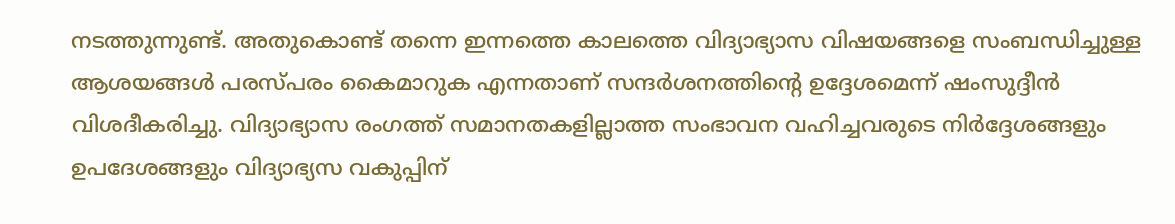നടത്തുന്നുണ്ട്. അതുകൊണ്ട് തന്നെ ഇന്നത്തെ കാലത്തെ വിദ്യാഭ്യാസ വിഷയങ്ങളെ സംബന്ധിച്ചുള്ള ആശയങ്ങള്‍ പരസ്പരം കൈമാറുക എന്നതാണ് സന്ദര്‍ശനത്തിന്റെ ഉദ്ദേശമെന്ന് ഷംസുദ്ദീന്‍ വിശദീകരിച്ചു. വിദ്യാഭ്യാസ രംഗത്ത് സമാനതകളില്ലാത്ത സംഭാവന വഹിച്ചവരുടെ നിര്‍ദ്ദേശങ്ങളും ഉപദേശങ്ങളും വിദ്യാഭ്യസ വകുപ്പിന്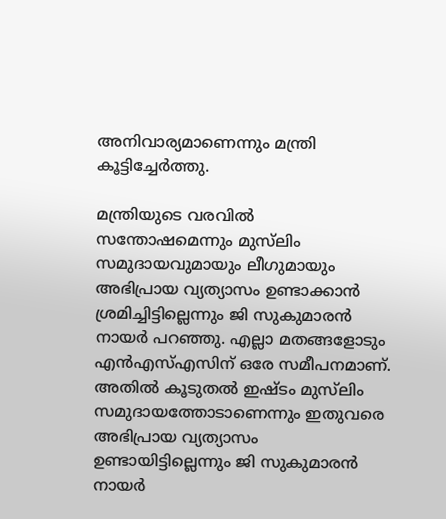അനിവാര്യമാണെന്നും മന്ത്രി കൂട്ടിച്ചേര്‍ത്തു.

മന്ത്രിയുടെ വരവില്‍ സന്തോഷമെന്നും മുസ്‌ലിം സമുദായവുമായും ലീഗുമായും അഭിപ്രായ വ്യത്യാസം ഉണ്ടാക്കാന്‍ ശ്രമിച്ചിട്ടില്ലെന്നും ജി സുകുമാരന്‍ നായര്‍ പറഞ്ഞു. എല്ലാ മതങ്ങളോടും എന്‍എസ്എസിന് ഒരേ സമീപനമാണ്. അതില്‍ കൂടുതല്‍ ഇഷ്ടം മുസ്‌ലിം സമുദായത്തോടാണെന്നും ഇതുവരെ അഭിപ്രായ വ്യത്യാസം ഉണ്ടായിട്ടില്ലെന്നും ജി സുകുമാരന്‍ നായര്‍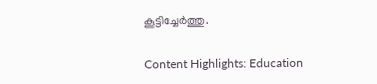കൂട്ടിച്ചേര്‍ത്തു.

Content Highlights: Education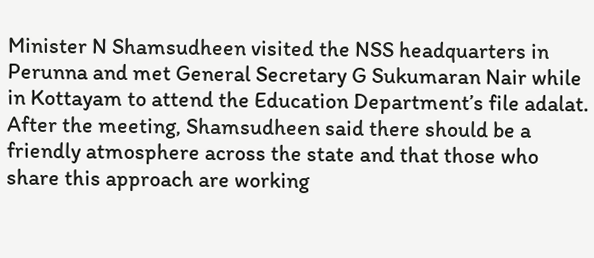Minister N Shamsudheen visited the NSS headquarters in Perunna and met General Secretary G Sukumaran Nair while in Kottayam to attend the Education Department’s file adalat. After the meeting, Shamsudheen said there should be a friendly atmosphere across the state and that those who share this approach are working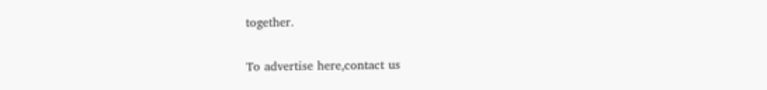together.

To advertise here,contact us